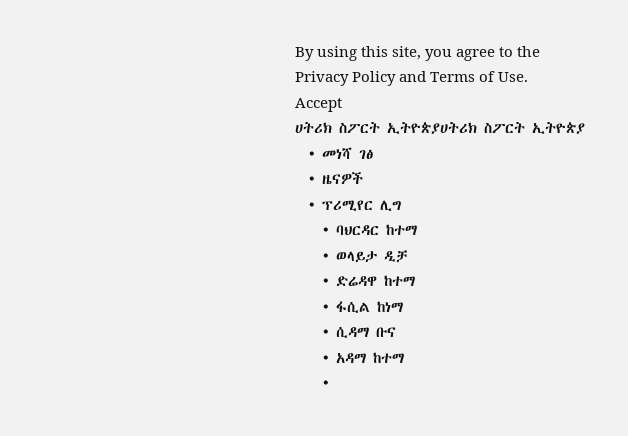By using this site, you agree to the Privacy Policy and Terms of Use.
Accept
ሀትሪክ ስፖርት ኢትዮጵያሀትሪክ ስፖርት ኢትዮጵያ
  • መነሻ ገፅ
  • ዜናዎች
  • ፕሪሚየር ሊግ
    • ባህርዳር ከተማ
    • ወላይታ ዲቻ
    • ድሬዳዋ ከተማ
    • ፋሲል ከነማ
    • ሲዳማ ቡና
    • አዳማ ከተማ
    •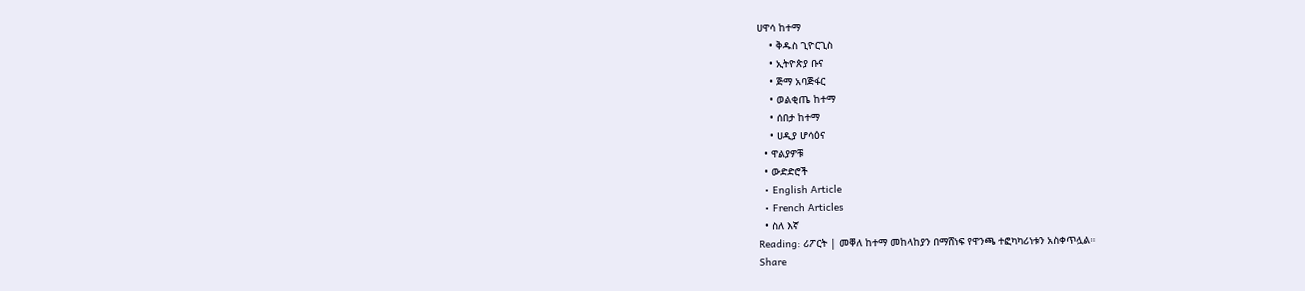ሀዋሳ ከተማ
    • ቅዱስ ጊዮርጊስ
    • ኢትዮጵያ ቡና
    • ጅማ አባጅፋር
    • ወልቂጤ ከተማ
    • ሰበታ ከተማ
    • ሀዲያ ሆሳዕና
  • ዋልያዎቹ
  • ውድድሮች
  • English Article
  • French Articles
  • ስለ እኛ
Reading: ሪፖርት | መቐለ ከተማ መከላከያን በማሸነፍ የዋንጫ ተፎካካሪነቱን አስቀጥሏል።
Share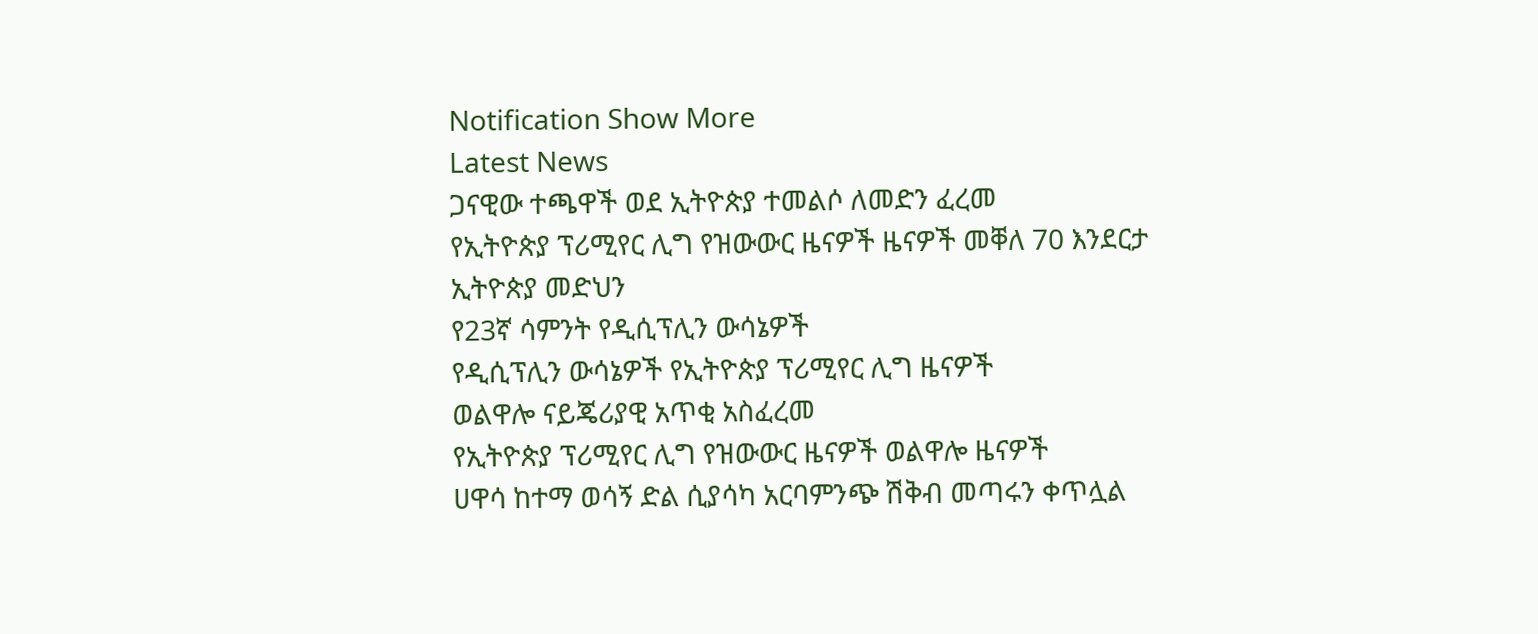Notification Show More
Latest News
ጋናዊው ተጫዋች ወደ ኢትዮጵያ ተመልሶ ለመድን ፈረመ
የኢትዮጵያ ፕሪሚየር ሊግ የዝውውር ዜናዎች ዜናዎች መቐለ 70 እንደርታ ኢትዮጵያ መድህን
የ23ኛ ሳምንት የዲሲፕሊን ውሳኔዎች
የዲሲፕሊን ውሳኔዎች የኢትዮጵያ ፕሪሚየር ሊግ ዜናዎች
ወልዋሎ ናይጄሪያዊ አጥቂ አስፈረመ
የኢትዮጵያ ፕሪሚየር ሊግ የዝውውር ዜናዎች ወልዋሎ ዜናዎች
ሀዋሳ ከተማ ወሳኝ ድል ሲያሳካ አርባምንጭ ሽቅብ መጣሩን ቀጥሏል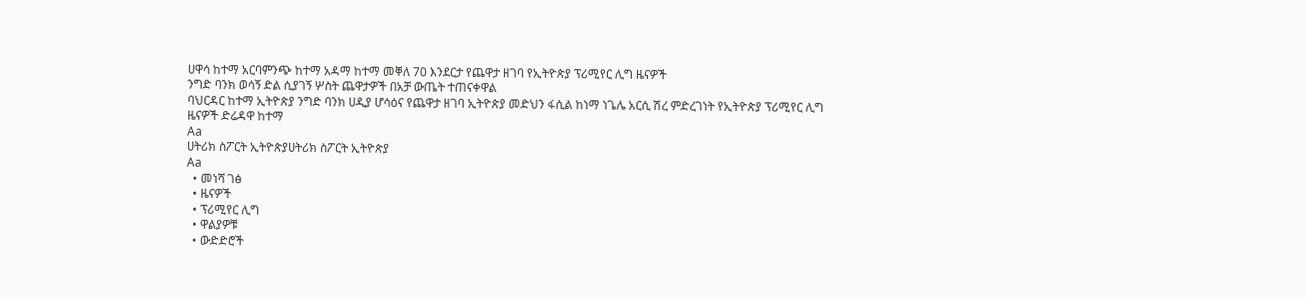ሀዋሳ ከተማ አርባምንጭ ከተማ አዳማ ከተማ መቐለ 70 እንደርታ የጨዋታ ዘገባ የኢትዮጵያ ፕሪሚየር ሊግ ዜናዎች
ንግድ ባንክ ወሳኝ ድል ሲያገኝ ሦስት ጨዋታዎች በአቻ ውጤት ተጠናቀዋል
ባህርዳር ከተማ ኢትዮጵያ ንግድ ባንክ ሀዲያ ሆሳዕና የጨዋታ ዘገባ ኢትዮጵያ መድህን ፋሲል ከነማ ነጌሌ አርሲ ሽረ ምድረገነት የኢትዮጵያ ፕሪሚየር ሊግ ዜናዎች ድሬዳዋ ከተማ
Aa
ሀትሪክ ስፖርት ኢትዮጵያሀትሪክ ስፖርት ኢትዮጵያ
Aa
  • መነሻ ገፅ
  • ዜናዎች
  • ፕሪሚየር ሊግ
  • ዋልያዎቹ
  • ውድድሮች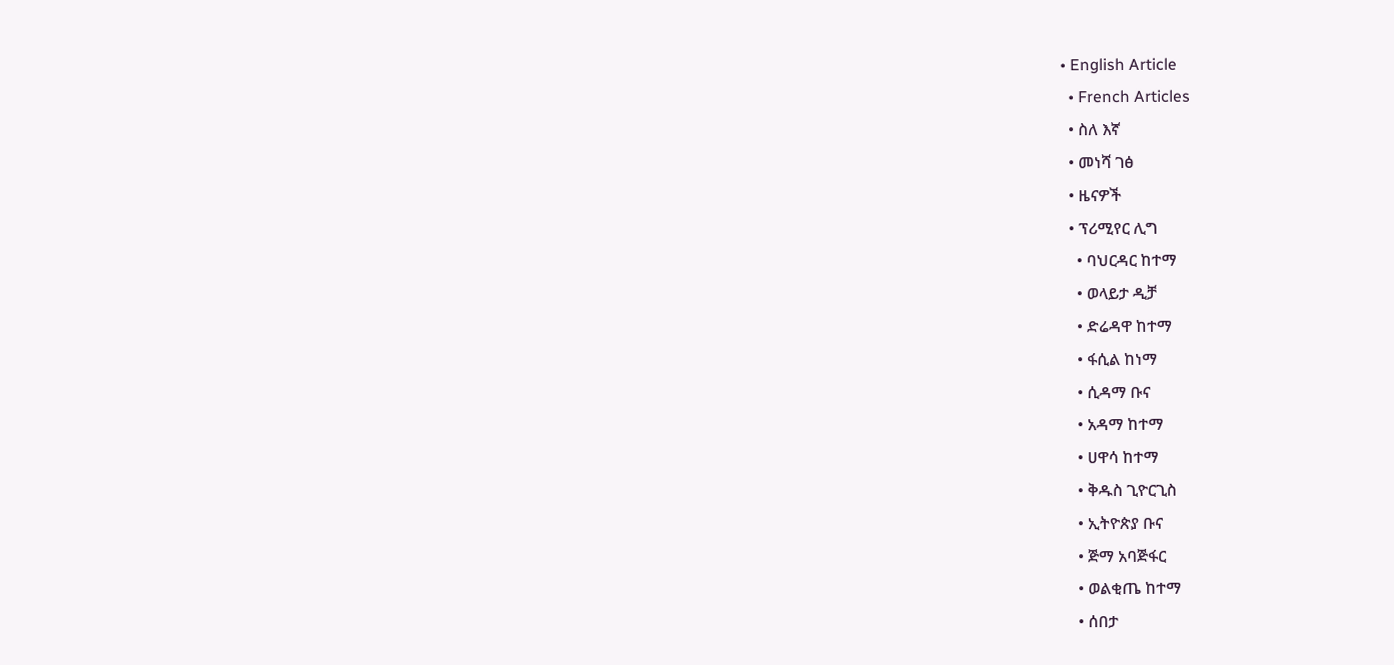• English Article
  • French Articles
  • ስለ እኛ
  • መነሻ ገፅ
  • ዜናዎች
  • ፕሪሚየር ሊግ
    • ባህርዳር ከተማ
    • ወላይታ ዲቻ
    • ድሬዳዋ ከተማ
    • ፋሲል ከነማ
    • ሲዳማ ቡና
    • አዳማ ከተማ
    • ሀዋሳ ከተማ
    • ቅዱስ ጊዮርጊስ
    • ኢትዮጵያ ቡና
    • ጅማ አባጅፋር
    • ወልቂጤ ከተማ
    • ሰበታ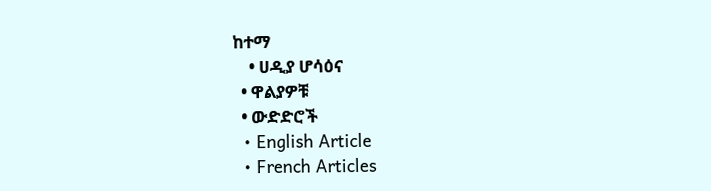ከተማ
    • ሀዲያ ሆሳዕና
  • ዋልያዎቹ
  • ውድድሮች
  • English Article
  • French Articles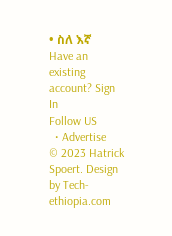• ስለ እኛ
Have an existing account? Sign In
Follow US
  • Advertise
© 2023 Hatrick Spoert. Design by Tech-ethiopia.com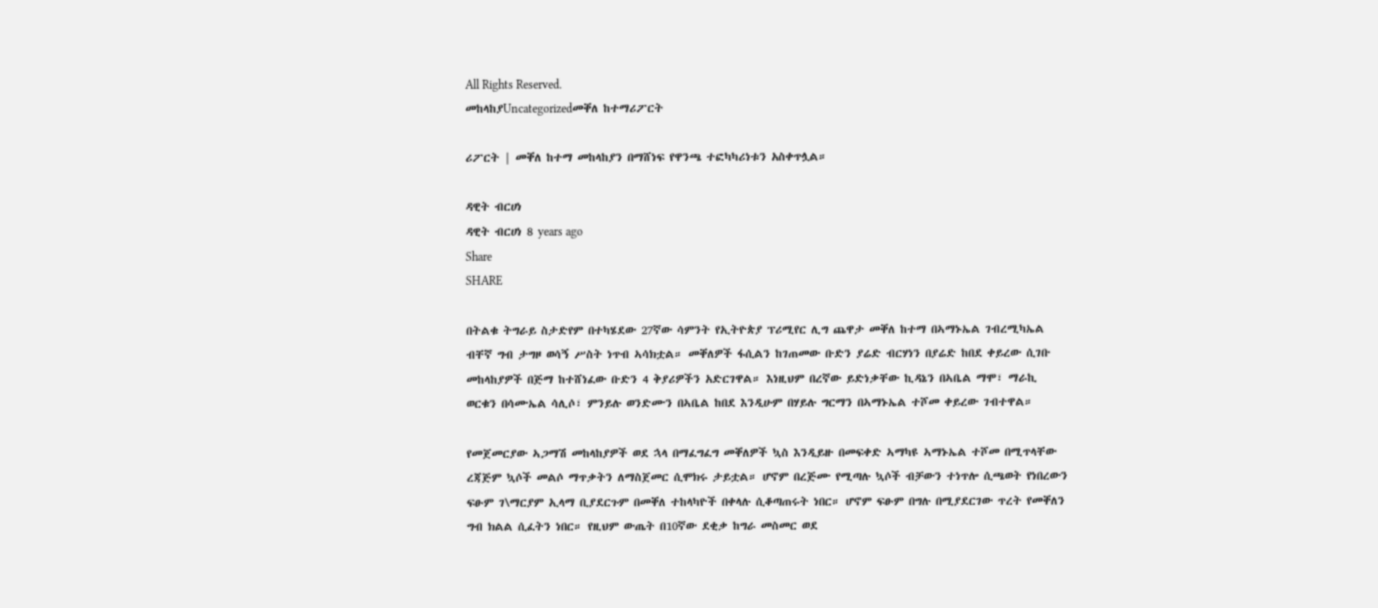All Rights Reserved.
መከላከያUncategorizedመቐለ ከተማሪፖርት

ሪፖርት | መቐለ ከተማ መከላከያን በማሸነፍ የዋንጫ ተፎካካሪነቱን አስቀጥሏል።

ዳዊት ብርሀነ
ዳዊት ብርሀነ 8 years ago
Share
SHARE

በትልቁ ትግራይ ስታድየም በተካሄደው 27ኛው ሳምንት የኢትዮጵያ ፕሪሚየር ሊግ ጨዋታ መቐለ ከተማ በኣማኑኤል ገብረሚካኤል ብቸኛ ግብ ታግዞ ወሳኝ ሥስት ነጥብ ኣሳክቷል። መቐለዎች ፋሲልን ከገጠመው ቡድን ያሬድ ብርሃነን በያሬድ ከበደ ቀይረው ሲገቡ መከላከያዎች በጅማ ከተሸነፈው ቡድን 4 ቅያሪዎችን አድርገዋል። እነዚህም በረኛው ይድነቃቸው ኪዳኔን በኣቤል ማሞ፣ ማራኪ ወርቁን በሳሙኤል ሳሊሶ፣ ምንይሉ ወንድሙን በኣቤል ከበደ እንዲሁም በሃይሉ ግርማን በኣማኑኤል ተሾመ ቀይረው ገብተዋል።

የመጀመርያው ኣጋማሽ መከላከያዎች ወደ ኋላ በማፈግፈግ መቐለዎች ኳስ እንዲይዙ በመፍቀድ ኣማካዩ ኣማኑኤል ተሾመ በሚጥላቸው ረጃጅም ኳሶች መልሶ ማጥቃትን ለማስጀመር ሲሞክሩ ታይቷል። ሆኖም በረጅሙ የሚጣሉ ኳሶች ብቻውን ተነጥሎ ሲጫወት የነበረውን ፍፁም ገ\ማርያም ኢላማ ቢያደርጉም በመቐለ ተከላካዮች በቀላሉ ሲቆጣጠሩት ነበር። ሆኖም ፍፁም በግሉ በሚያደርገው ጥረት የመቐለን ግብ ክልል ሲፈትን ነበር። የዚህም ውጤት በ10ኛው ደቂቃ ከግራ መስመር ወደ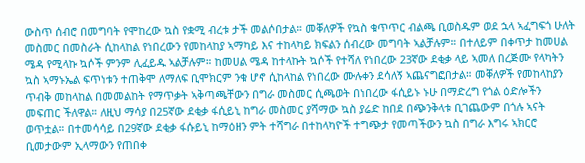ውስጥ ሰብሮ በመግባት የሞከረው ኳስ የቋሚ ብረቱ ታች መልሶበታል። መቐለዎች የኳስ ቁጥጥር ብልጫ ቢወስዱም ወደ ኋላ ኣፈግፍጎ ሁለት መስመር በመስራት ሲከላከል የነበረውን የመከላከያ ኣማካይ እና ተከላካይ ክፍልን ሰብረው መግባት ኣልቻሉም። በተለይም በቀጥታ ከመሀል ሜዳ የሚላኩ ኳሶች ምንም ሊፈይዱ ኣልቻሉም። ከመሀል ሜዳ ከተላኩት ኳሶች የተሻለ የነበረው 23ኛው ደቂቃ ላይ ኣመለ በረጅሙ የላካትን ኳስ ኣማኑኤል ፍጥነቱን ተጠቅሞ ለማለፍ ቢሞክርም ንቁ ሆኖ ሲከላከል የነበረው ሙሉቀን ደሳለኝ ኣጨናግፎበታል። መቐለዎች የመከላከያን ጥብቅ መከላከል በመመልከት የማጥቃት ኣቅጣጫቸውን በግራ መስመር ሲጫወት በነበረው ፋሲይኑ ኑሁ በማድረግ የጎል ዕድሎችን መፍጠር ችለዋል። ለዚህ ማሳያ በ25ኛው ደቂቃ ፋሲይኒ ከግራ መስመር ያሻማው ኳስ ያሬድ ከበደ በጭንቅላቱ ቢገጨውም በጎሉ ኣናት ወጥቷል። በተመሳሳይ በ29ኛው ደቂቃ ፋሱይኒ ከማዕዘን ምት ተሻግራ በተከላካዮች ተግጭታ የመጣችውን ኳስ በግራ እግሩ ኣክርሮ ቢመታውም ኢላማውን የጠበቀ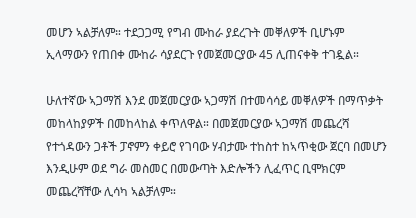መሆን ኣልቻለም። ተደጋጋሚ የግብ ሙከራ ያደረጉት መቐለዎች ቢሆኑም ኢላማውን የጠበቀ ሙከራ ሳያደርጉ የመጀመርያው 45 ሊጠናቀቅ ተገዷል።

ሁለተኛው ኣጋማሽ እንደ መጀመርያው ኣጋማሽ በተመሳሳይ መቐለዎች በማጥቃት መከላከያዎች በመከላከል ቀጥለዋል። በመጀመርያው ኣጋማሽ መጨረሻ የተጎዳውን ጋቶች ፓኖምን ቀይሮ የገባው ሃብታሙ ተከስተ ከኣጥቂው ጀርባ በመሆን እንዲሁም ወደ ግራ መስመር በመውጣት እድሎችን ሊፈጥር ቢሞክርም መጨረሻቸው ሊሳካ ኣልቻለም።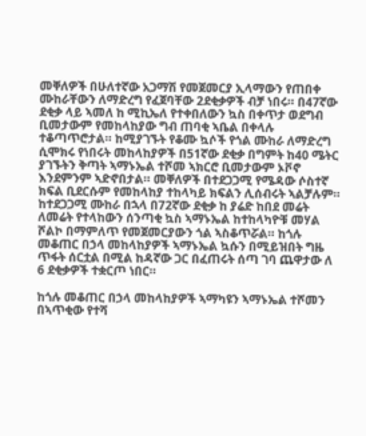መቐለዎች በሁለተኛው አጋማሽ የመጀመርያ ኢላማውን የጠበቀ ሙከራቸውን ለማድረግ የፈጀባቸው 2ደቂቃዎች ብቻ ነበሩ። በ47ኛው ደቂቃ ላይ ኣመለ ከ ሚኪኤለ የተቀበለውን ኳስ በቀጥታ ወደግብ ቢመታውም የመከላከያው ግብ ጠባቂ ኣቤል በቀላሉ ተቆጣጥሮታል። ከሚያገኙት የቆሙ ኳሶች የጎል ሙከራ ለማድረግ ሲሞክሩ የነበሩት መከላከያዎች በ51ኛው ደቂቃ በግምት ከ40 ሜትር ያገኙትን ቅጣት ኣማኑኤል ተሾመ ኣክርሮ ቢመታውም ኦቮኖ እንደምንም ኣድኖበታል። መቐለዎች በተደጋጋሚ የሜዳው ሶስተኛ ክፍል ቢደርሱም የመከላከያ ተከላካይ ክፍልን ሊሰብሩት ኣልቻሉም። ከተደጋጋሚ ሙከራ በኋላ በ72ኛው ደቂቃ ከ ያሬድ ከበደ መሬት ለመሬት የተላከውን ሰንጣቂ ኳስ ኣማኑኤል ከተከላካዮቹ መሃል ሾልኮ በማምለጥ የመጀመርያውን ጎል ኣስቆጥሯል። ከጎሉ መቆጠር በኃላ መከላከያዎች ኣማኑኤል ኳሱን በሚይዝበት ግዜ ጥፋት ሰርቷል በሚል ከዳኛው ጋር በፈጠሩት ሰጣ ገባ ጨዋታው ለ 6 ደቂቃዎች ተቋርጦ ነበር።

ከጎሉ መቆጠር በኃላ መከላከያዎች ኣማካዩን ኣማኑኤል ተሾመን በኣጥቂው የተሻ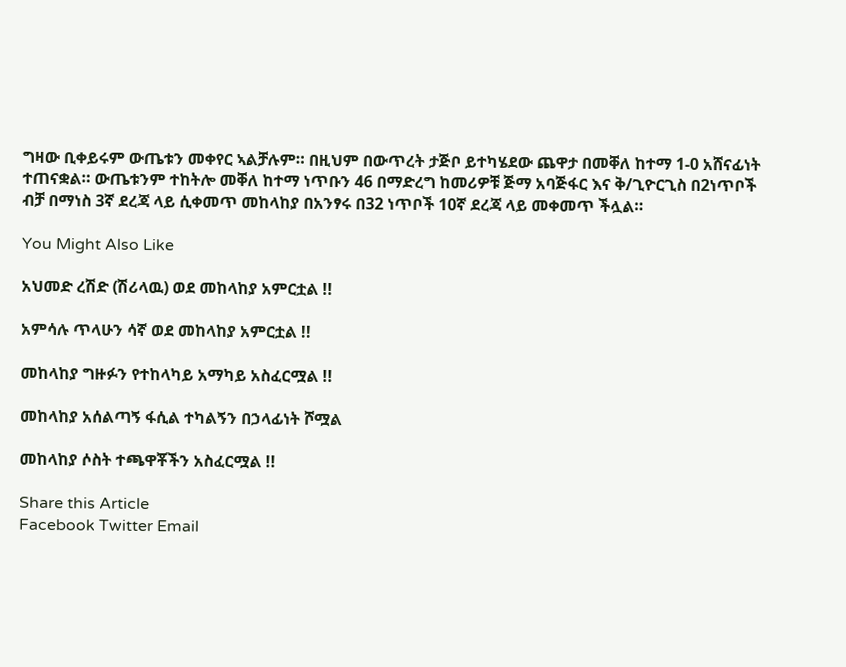ግዛው ቢቀይሩም ውጤቱን መቀየር ኣልቻሉም። በዚህም በውጥረት ታጅቦ ይተካሄደው ጨዋታ በመቐለ ከተማ 1-0 አሸናፊነት ተጠናቋል። ውጤቱንም ተከትሎ መቐለ ከተማ ነጥቡን 46 በማድረግ ከመሪዎቹ ጅማ አባጅፋር እና ቅ/ጊዮርጊስ በ2ነጥቦች ብቻ በማነስ 3ኛ ደረጃ ላይ ሲቀመጥ መከላከያ በአንፃሩ በ32 ነጥቦች 10ኛ ደረጃ ላይ መቀመጥ ችሏል።

You Might Also Like

አህመድ ረሽድ (ሽሪላዉ) ወደ መከላከያ አምርቷል !!

አምሳሉ ጥላሁን ሳኛ ወደ መከላከያ አምርቷል !!

መከላከያ ግዙፉን የተከላካይ አማካይ አስፈርሟል !!

መከላከያ አሰልጣኝ ፋሲል ተካልኝን በኃላፊነት ሾሟል

መከላከያ ሶስት ተጫዋቾችን አስፈርሟል !!

Share this Article
Facebook Twitter Email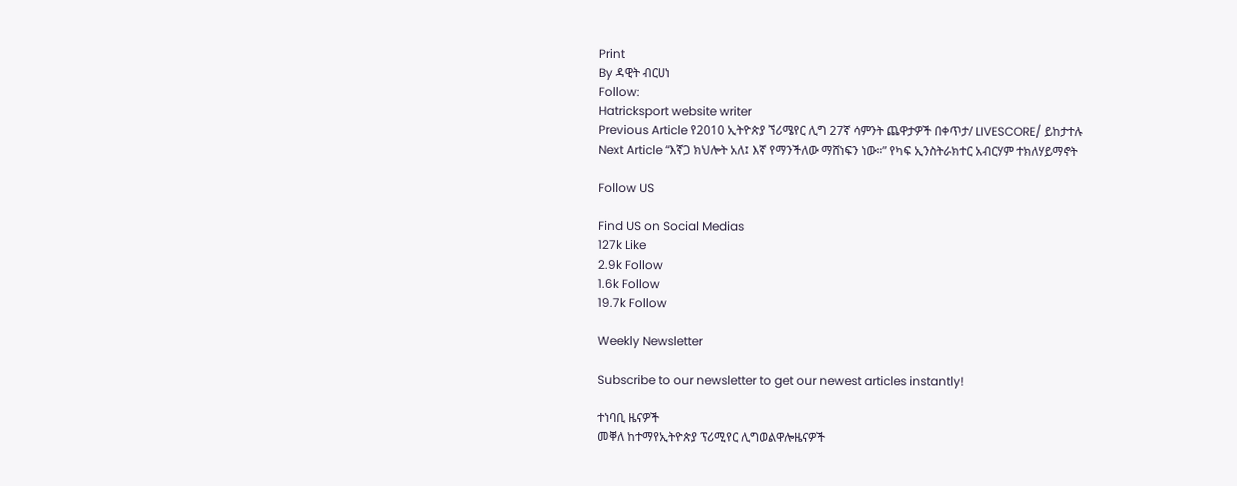Print
By ዳዊት ብርሀነ
Follow:
Hatricksport website writer
Previous Article የ2010 ኢትዮጵያ ኘሪሜየር ሊግ 27ኛ ሳምንት ጨዋታዎች በቀጥታ/ LIVESCORE/ ይከታተሉ
Next Article “እኛጋ ክህሎት አለ፤ እኛ የማንችለው ማሸነፍን ነው።” የካፍ ኢንስትራክተር አብርሃም ተክለሃይማኖት

Follow US

Find US on Social Medias
127k Like
2.9k Follow
1.6k Follow
19.7k Follow

Weekly Newsletter

Subscribe to our newsletter to get our newest articles instantly!

ተነባቢ ዜናዎች
መቐለ ከተማየኢትዮጵያ ፕሪሚየር ሊግወልዋሎዜናዎች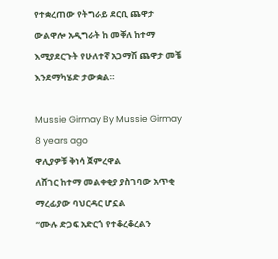የተቋረጠው የትግራይ ደርቢ ጨዋታ ውልዋሎ አዲግራት ከ መቐለ ከተማ እሚያደርጉት የሁለተኛ አጋማሽ ጨዋታ መቼ እንደማካሄድ ታውቋል።

Mussie Girmay By Mussie Girmay 8 years ago
ዋሊያዎቹ ቅነሳ ጀምረዋል
ለሸገር ከተማ መልቀቂያ ያስገባው አጥቂ ማረፊያው ባህርዳር ሆኗል
“ሙሉ ድጋፍ አድርጎ የተቆረቆረልን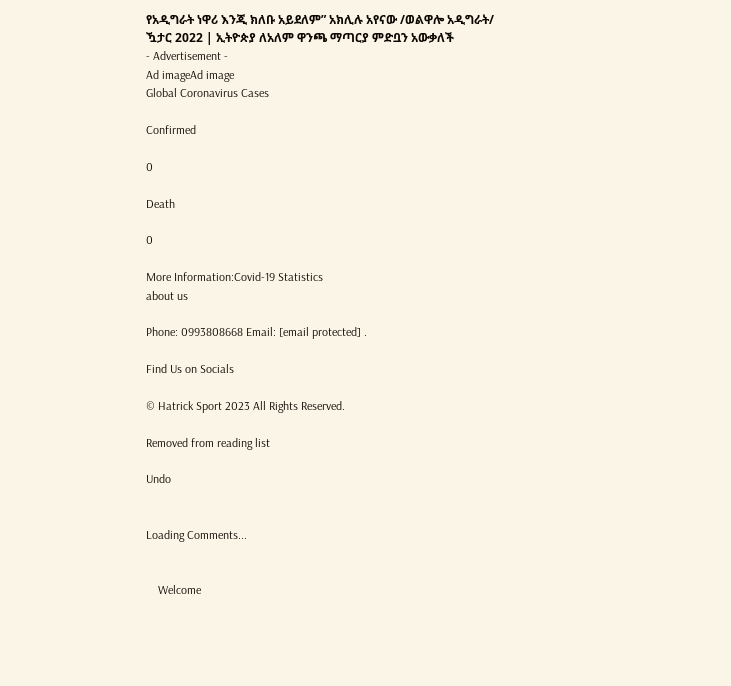የአዲግራት ነዋሪ እንጂ ክለቡ አይደለም” አክሊሉ አየናው /ወልዋሎ አዲግራት/
ዃታር 2022 | ኢትዮጵያ ለአለም ዋንጫ ማጣርያ ምድቧን አውቃለች
- Advertisement -
Ad imageAd image
Global Coronavirus Cases

Confirmed

0

Death

0

More Information:Covid-19 Statistics
about us

Phone: 0993808668 Email: [email protected] .

Find Us on Socials

© Hatrick Sport 2023 All Rights Reserved.

Removed from reading list

Undo


Loading Comments...


    Welcome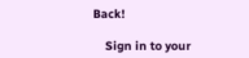Back!

    Sign in to your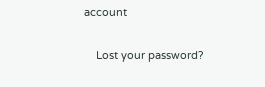account

    Lost your password?